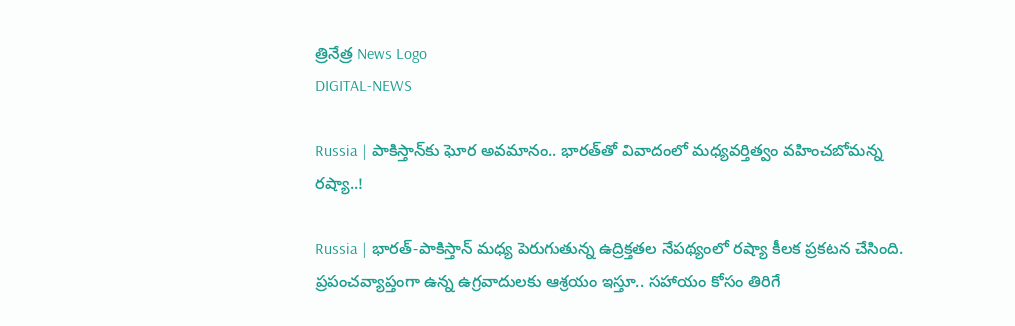త్రినేత్ర News Logo
DIGITAL-NEWS

Russia | పాకిస్తాన్‌కు ఘోర అవమానం.. భారత్‌తో వివాదంలో మధ్యవర్తిత్వం వహించబోమన్న రష్యా..!

Russia | భారత్‌-పాకిస్తాన్‌ మధ్య పెరుగుతున్న ఉద్రిక్తతల నేపథ్యంలో రష్యా కీలక ప్రకటన చేసింది. ప్రపంచవ్యాప్తంగా ఉన్న ఉగ్రవాదులకు ఆశ్రయం ఇస్తూ.. సహాయం కోసం తిరిగే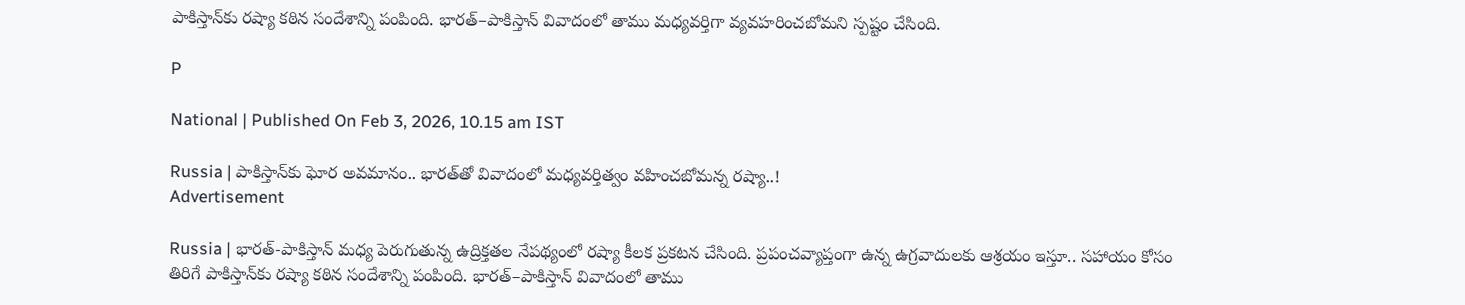పాకిస్తాన్‌కు రష్యా కఠిన సందేశాన్ని పంపింది. భారత్‌–పాకిస్తాన్‌ వివాదంలో తాము మధ్యవర్తిగా వ్యవహరించబోమని స్పష్టం చేసింది.

P

National | Published On Feb 3, 2026, 10.15 am IST

Russia | పాకిస్తాన్‌కు ఘోర అవమానం.. భారత్‌తో వివాదంలో మధ్యవర్తిత్వం వహించబోమన్న రష్యా..!
Advertisement

Russia | భారత్‌-పాకిస్తాన్‌ మధ్య పెరుగుతున్న ఉద్రిక్తతల నేపథ్యంలో రష్యా కీలక ప్రకటన చేసింది. ప్రపంచవ్యాప్తంగా ఉన్న ఉగ్రవాదులకు ఆశ్రయం ఇస్తూ.. సహాయం కోసం తిరిగే పాకిస్తాన్‌కు రష్యా కఠిన సందేశాన్ని పంపింది. భారత్‌–పాకిస్తాన్‌ వివాదంలో తాము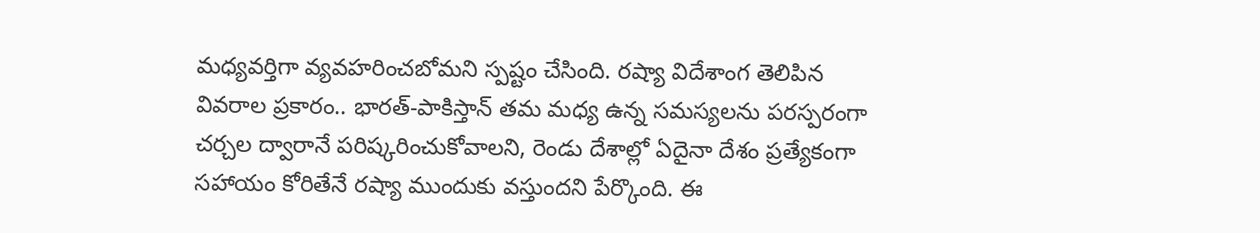మధ్యవర్తిగా వ్యవహరించబోమని స్పష్టం చేసింది. రష్యా విదేశాంగ తెలిపిన వివరాల ప్రకారం.. భారత్‌-పాకిస్తాన్‌ తమ మధ్య ఉన్న సమస్యలను పరస్పరంగా చర్చల ద్వారానే పరిష్కరించుకోవాలని, రెండు దేశాల్లో ఏదైనా దేశం ప్రత్యేకంగా సహాయం కోరితేనే రష్యా ముందుకు వస్తుందని పేర్కొంది. ఈ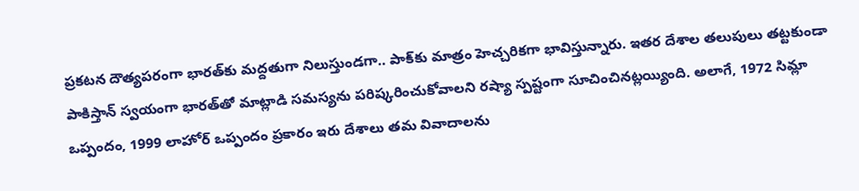ప్రకటన దౌత్యపరంగా భారత్‌కు మద్దతుగా నిలుస్తుండగా.. పాక్‌కు మాత్రం హెచ్చరికగా భావిస్తున్నారు. ఇతర దేశాల తలుపులు తట్టకుండా పాకిస్తాన్‌ స్వయంగా భారత్‌తో మాట్లాడి సమస్యను పరిష్కరించుకోవాలని రష్యా స్పష్టంగా సూచించినట్లయ్యింది. అలాగే, 1972 సిమ్లా ఒప్పందం, 1999 లాహోర్‌ ఒప్పందం ప్రకారం ఇరు దేశాలు తమ వివాదాలను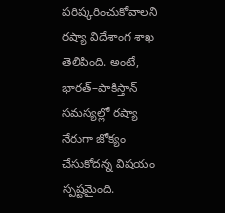పరిష్కరించుకోవాలని రష్యా విదేశాంగ శాఖ తెలిపింది. అంటే, భారత్‌–పాకిస్తాన్‌ సమస్యల్లో రష్యా నేరుగా జోక్యం చేసుకోదన్న విషయం స్పష్టమైంది.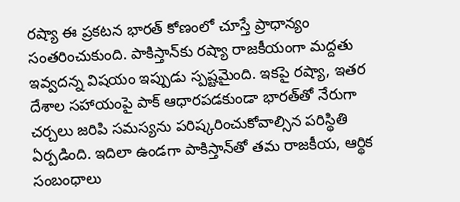రష్యా ఈ ప్రకటన భారత్‌ కోణంలో చూస్తే ప్రాధాన్యం సంతరించుకుంది. పాకిస్తాన్‌కు రష్యా రాజకీయంగా మద్దతు ఇవ్వదన్న విషయం ఇప్పుడు స్పష్టమైంది. ఇకపై రష్యా, ఇతర దేశాల సహాయంపై పాక్‌ ఆధారపడకుండా భారత్‌తో నేరుగా చర్చలు జరిపి సమస్యను పరిష్కరించుకోవాల్సిన పరిస్థితి ఏర్పడింది. ఇదిలా ఉండగా పాకిస్తాన్‌తో తమ రాజకీయ, ఆర్థిక సంబంధాలు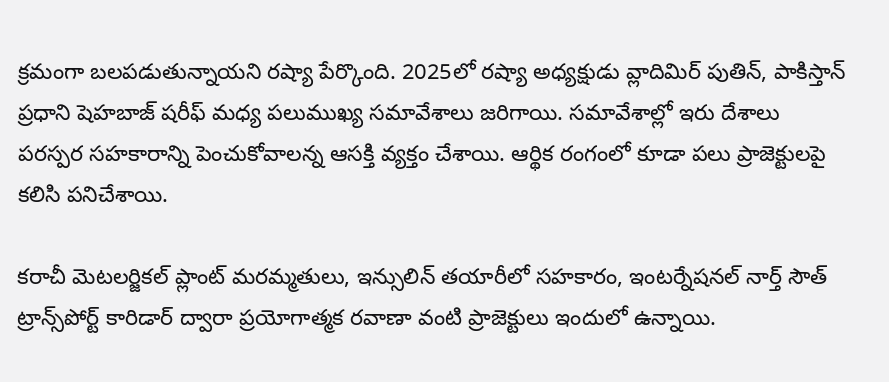క్రమంగా బలపడుతున్నాయని రష్యా పేర్కొంది. 2025లో రష్యా అధ్యక్షుడు వ్లాదిమిర్‌ పుతిన్‌, పాకిస్తాన్‌ ప్రధాని షెహబాజ్‌ షరీఫ్‌ మధ్య పలుముఖ్య సమావేశాలు జరిగాయి. సమావేశాల్లో ఇరు దేశాలు పరస్పర సహకారాన్ని పెంచుకోవాలన్న ఆసక్తి వ్యక్తం చేశాయి. ఆర్థిక రంగంలో కూడా పలు ప్రాజెక్టులపై కలిసి పనిచేశాయి.

కరాచీ మెటలర్జికల్‌ ప్లాంట్‌ మరమ్మతులు, ఇన్సులిన్‌ తయారీలో సహకారం, ఇంటర్నేషనల్‌ నార్త్‌ సౌత్‌ ట్రాన్స్‌పోర్ట్‌ కారిడార్‌ ద్వారా ప్రయోగాత్మక రవాణా వంటి ప్రాజెక్టులు ఇందులో ఉన్నాయి.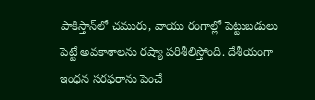పాకిస్తాన్‌లో చమురు, వాయు రంగాల్లో పెట్టుబడులు పెట్టే అవకాశాలను రష్యా పరిశీలిస్తోంది. దేశీయంగా ఇంధన సరఫరాను పెంచే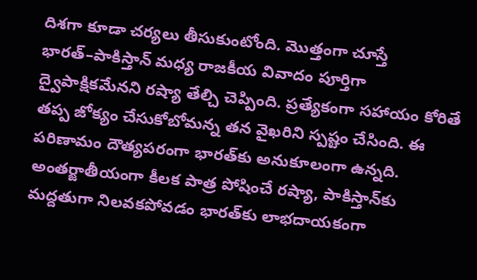దిశగా కూడా చర్యలు తీసుకుంటోంది. మొత్తంగా చూస్తే భారత్‌–పాకిస్తాన్‌ మధ్య రాజకీయ వివాదం పూర్తిగా ద్వైపాక్షికమేనని రష్యా తేల్చి చెప్పింది. ప్రత్యేకంగా సహాయం కోరితే తప్ప జోక్యం చేసుకోబోమన్న తన వైఖరిని స్పష్టం చేసింది. ఈ పరిణామం దౌత్యపరంగా భారత్‌కు అనుకూలంగా ఉన్నది. అంతర్జాతీయంగా కీలక పాత్ర పోషించే రష్యా, పాకిస్తాన్‌కు మద్దతుగా నిలవకపోవడం భారత్‌కు లాభదాయకంగా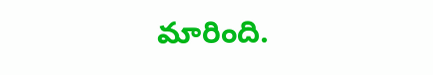మారింది.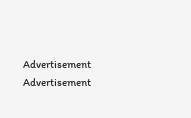Advertisement
Advertisement